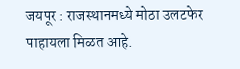जयपूर : राजस्थानमध्ये मोठा उलटफेर पाहायला मिळत आहे.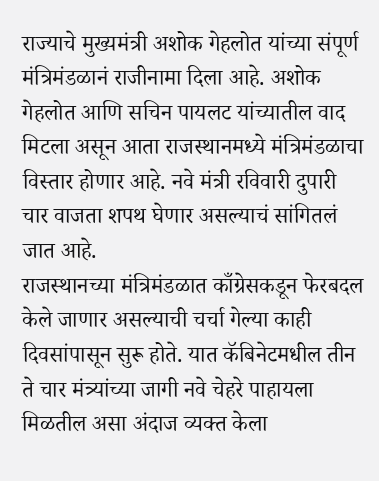राज्याचे मुख्यमंत्री अशोक गेहलोत यांच्या संपूर्ण मंत्रिमंडळानं राजीनामा दिला आहे. अशोक गेहलोत आणि सचिन पायलट यांच्यातील वाद मिटला असून आता राजस्थानमध्ये मंत्रिमंडळाचा विस्तार होणार आहे. नवे मंत्री रविवारी दुपारी चार वाजता शपथ घेणार असल्याचं सांगितलं जात आहे.
राजस्थानच्या मंत्रिमंडळात काँग्रेसकडून फेरबदल केले जाणार असल्याची चर्चा गेल्या काही दिवसांपासून सुरू होते. यात कॅबिनेटमधील तीन ते चार मंत्र्यांच्या जागी नवे चेहरे पाहायला मिळतील असा अंदाज व्यक्त केला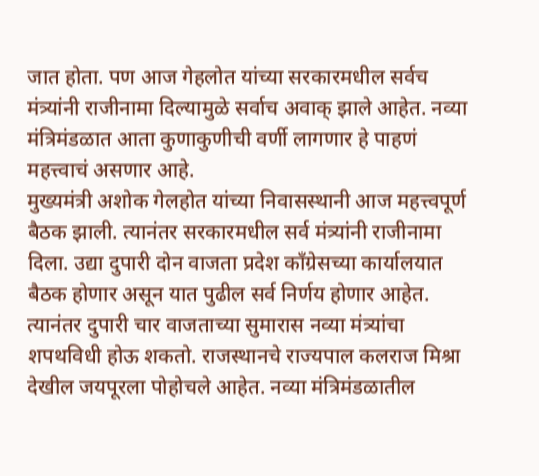जात होता. पण आज गेहलोत यांच्या सरकारमधील सर्वच मंत्र्यांनी राजीनामा दिल्यामुळे सर्वाच अवाक् झाले आहेत. नव्या मंत्रिमंडळात आता कुणाकुणीची वर्णी लागणार हे पाहणं महत्त्वाचं असणार आहे.
मुख्यमंत्री अशोक गेलहोत यांच्या निवासस्थानी आज महत्त्वपूर्ण बैठक झाली. त्यानंतर सरकारमधील सर्व मंत्र्यांनी राजीनामा दिला. उद्या दुपारी दोन वाजता प्रदेश काँग्रेसच्या कार्यालयात बैठक होणार असून यात पुढील सर्व निर्णय होणार आहेत. त्यानंतर दुपारी चार वाजताच्या सुमारास नव्या मंत्र्यांचा शपथविधी होऊ शकतो. राजस्थानचे राज्यपाल कलराज मिश्रा देखील जयपूरला पोहोचले आहेत. नव्या मंत्रिमंडळातील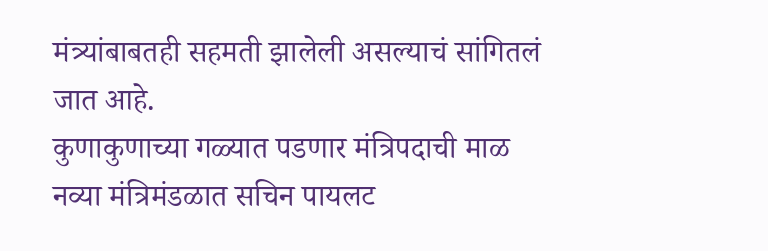मंत्र्यांबाबतही सहमती झालेली असल्याचं सांगितलं जात आहे.
कुणाकुणाच्या गळ्यात पडणार मंत्रिपदाची माळ
नव्या मंत्रिमंडळात सचिन पायलट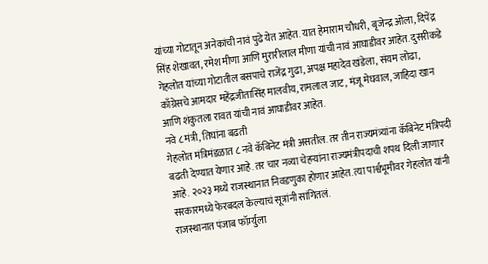यांच्या गोटातून अनेकांची नावं पुढे येत आहेत. यात हेमाराम चौधरी, बृजेन्द्र ओला, दिपेंद्र सिंह शेखावत, रमेश मीणा आणि मुरारीलाल मीणा यांची नावं आघाडीवर आहेत. दुसरीकडे गेहलोत यांच्या गोटातील बसपाचे राजेंद्र गुढा, अपक्ष महादेव खंडेला, संयम लोढा, काँग्रेसचे आमदार महेंद्रजीतासिंह मालवीय, रामलाल जाट, मंजू मेघवाल, जाहिदा खान आणि शंकुतला रावत यांची नावं आघाडीवर आहेत.
नवे ८ मंत्री, तिघांना बढती
गेहलोत मंत्रिमंडळात ८ नवे कॅबिनेट मंत्री असतील. तर तीन राज्यमंत्र्यांना कॅबिनेट मंत्रिपदी बढती देण्यात येणार आहे. तर चार नव्या चेहऱ्यांना राज्यमंत्रीपदाची शपथ दिली जाणार आहे. २०२३ मध्ये राजस्थानात निवडणुका होणार आहेत. त्या पार्श्वभूमीवर गेहलोत यांनी सरकारमध्ये फेरबदल केल्याचं सूत्रांनी सांगितलं.
राजस्थानात पंजाब फॉर्म्युला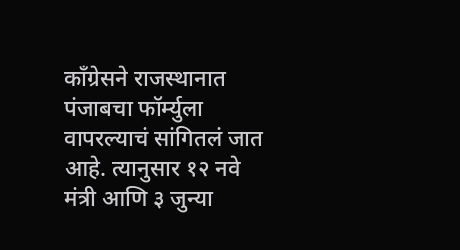काँग्रेसने राजस्थानात पंजाबचा फॉर्म्युला वापरल्याचं सांगितलं जात आहे. त्यानुसार १२ नवे मंत्री आणि ३ जुन्या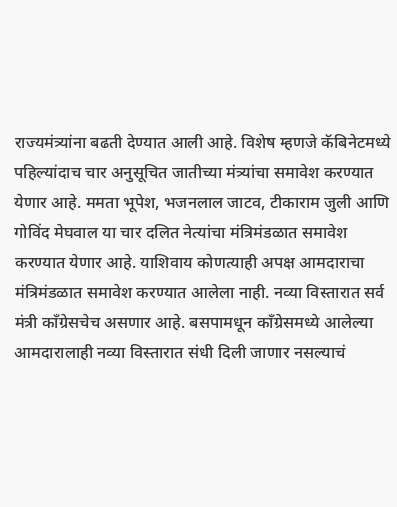राज्यमंत्र्यांना बढती देण्यात आली आहे. विशेष म्हणजे कॅबिनेटमध्ये पहिल्यांदाच चार अनुसूचित जातीच्या मंत्र्यांचा समावेश करण्यात येणार आहे. ममता भूपेश, भजनलाल जाटव, टीकाराम जुली आणि गोविंद मेघवाल या चार दलित नेत्यांचा मंत्रिमंडळात समावेश करण्यात येणार आहे. याशिवाय कोणत्याही अपक्ष आमदाराचा मंत्रिमंडळात समावेश करण्यात आलेला नाही. नव्या विस्तारात सर्व मंत्री काँग्रेसचेच असणार आहे. बसपामधून काँग्रेसमध्ये आलेल्या आमदारालाही नव्या विस्तारात संधी दिली जाणार नसल्याचं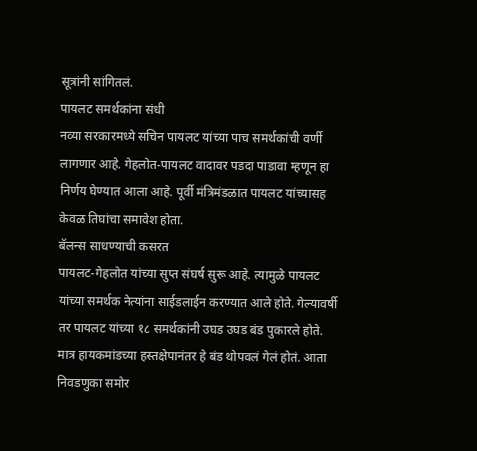सूत्रांनी सांगितलं.
पायलट समर्थकांना संधी
नव्या सरकारमध्ये सचिन पायलट यांच्या पाच समर्थकांची वर्णी लागणार आहे. गेहलोत-पायलट वादावर पडदा पाडावा म्हणून हा निर्णय घेण्यात आला आहे. पूर्वी मंत्रिमंडळात पायलट यांच्यासह केवळ तिघांचा समावेश होता.
बॅलन्स साधण्याची कसरत
पायलट-गेहलोत यांच्या सुप्त संघर्ष सुरू आहे. त्यामुळे पायलट यांच्या समर्थक नेत्यांना साईडलाईन करण्यात आले होते. गेल्यावर्षी तर पायलट यांच्या १८ समर्थकांनी उघड उघड बंड पुकारले होते. मात्र हायकमांडच्या हस्तक्षेपानंतर हे बंड थोपवलं गेलं होतं. आता निवडणुका समोर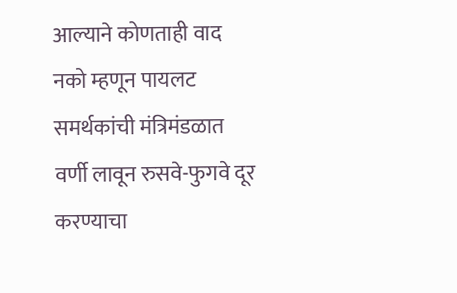आल्याने कोणताही वाद नको म्हणून पायलट समर्थकांची मंत्रिमंडळात वर्णी लावून रुसवे-फुगवे दूर करण्याचा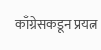काँग्रेसकडून प्रयत्न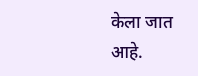केला जात आहे.